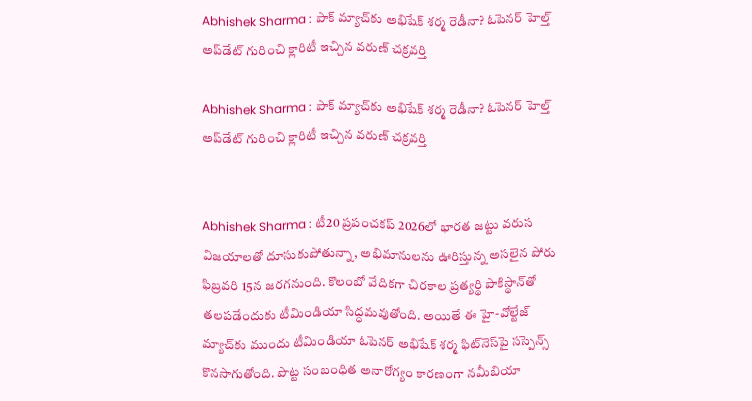Abhishek Sharma : పాక్ మ్యాచ్‌కు అభిషేక్ శర్మ రెడీనా? ఓపెనర్ హెల్త్ అప్‌డేట్ గురించి క్లారిటీ ఇచ్చిన వరుణ్ చక్రవర్తి

Abhishek Sharma : పాక్ మ్యాచ్‌కు అభిషేక్ శర్మ రెడీనా? ఓపెనర్ హెల్త్ అప్‌డేట్ గురించి క్లారిటీ ఇచ్చిన వరుణ్ చక్రవర్తి


Abhishek Sharma : టీ20 ప్రపంచకప్ 2026లో భారత జట్టు వరుస విజయాలతో దూసుకుపోతున్నా, అభిమానులను ఊరిస్తున్న అసలైన పోరు ఫిబ్రవరి 15న జరగనుంది. కొలంబో వేదికగా చిరకాల ప్రత్యర్థి పాకిస్థాన్‌తో తలపడేందుకు టీమిండియా సిద్ధమవుతోంది. అయితే ఈ హై-వోల్టేజ్ మ్యాచ్‌కు ముందు టీమిండియా ఓపెనర్ అభిషేక్ శర్మ ఫిట్‌నెస్‌పై సస్పెన్స్ కొనసాగుతోంది. పొట్ట సంబంధిత అనారోగ్యం కారణంగా నమీబియా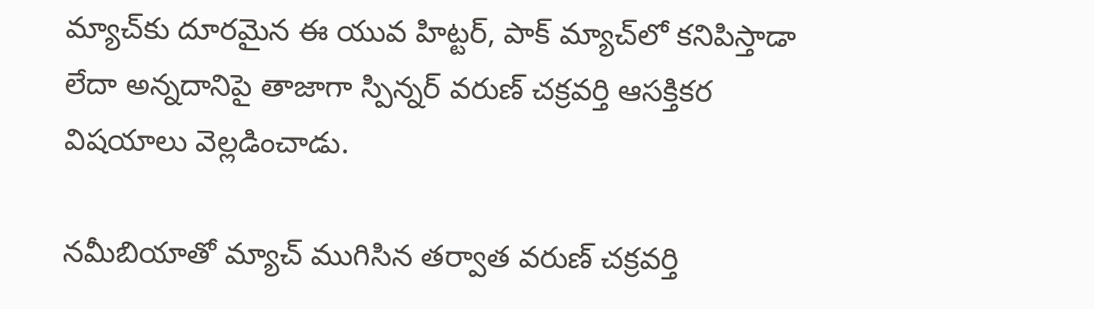మ్యాచ్‌కు దూరమైన ఈ యువ హిట్టర్, పాక్ మ్యాచ్‌లో కనిపిస్తాడా లేదా అన్నదానిపై తాజాగా స్పిన్నర్ వరుణ్ చక్రవర్తి ఆసక్తికర విషయాలు వెల్లడించాడు.

నమీబియాతో మ్యాచ్ ముగిసిన తర్వాత వరుణ్ చక్రవర్తి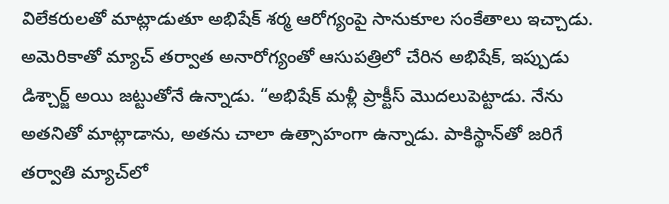విలేకరులతో మాట్లాడుతూ అభిషేక్ శర్మ ఆరోగ్యంపై సానుకూల సంకేతాలు ఇచ్చాడు. అమెరికాతో మ్యాచ్ తర్వాత అనారోగ్యంతో ఆసుపత్రిలో చేరిన అభిషేక్, ఇప్పుడు డిశ్చార్జ్ అయి జట్టుతోనే ఉన్నాడు. “అభిషేక్ మళ్లీ ప్రాక్టీస్ మొదలుపెట్టాడు. నేను అతనితో మాట్లాడాను, అతను చాలా ఉత్సాహంగా ఉన్నాడు. పాకిస్థాన్‌తో జరిగే తర్వాతి మ్యాచ్‌లో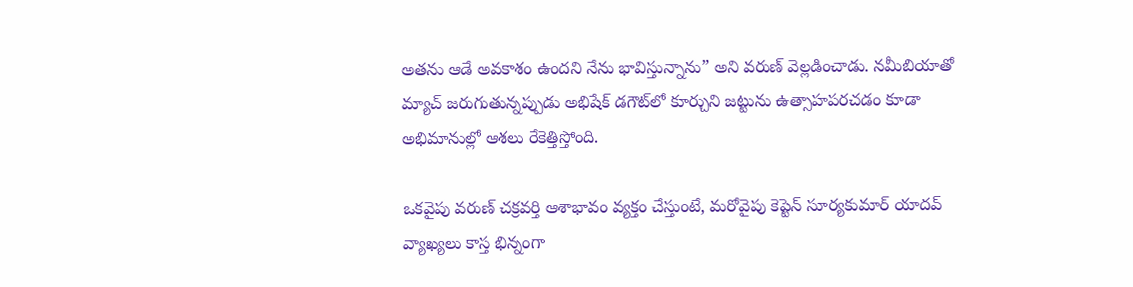అతను ఆడే అవకాశం ఉందని నేను భావిస్తున్నాను” అని వరుణ్ వెల్లడించాడు. నమీబియాతో మ్యాచ్ జరుగుతున్నప్పుడు అభిషేక్ డగౌట్‌లో కూర్చుని జట్టును ఉత్సాహపరచడం కూడా అభిమానుల్లో ఆశలు రేకెత్తిస్తోంది.

ఒకవైపు వరుణ్ చక్రవర్తి ఆశాభావం వ్యక్తం చేస్తుంటే, మరోవైపు కెప్టెన్ సూర్యకుమార్ యాదవ్ వ్యాఖ్యలు కాస్త భిన్నంగా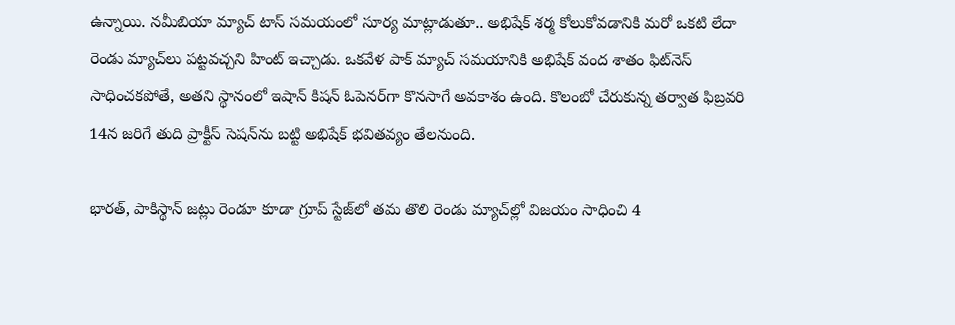ఉన్నాయి. నమీబియా మ్యాచ్ టాస్ సమయంలో సూర్య మాట్లాడుతూ.. అభిషేక్ శర్మ కోలుకోవడానికి మరో ఒకటి లేదా రెండు మ్యాచ్‌లు పట్టవచ్చని హింట్ ఇచ్చాడు. ఒకవేళ పాక్ మ్యాచ్ సమయానికి అభిషేక్ వంద శాతం ఫిట్‌నెస్‌ సాధించకపోతే, అతని స్థానంలో ఇషాన్ కిషన్ ఓపెనర్‌గా కొనసాగే అవకాశం ఉంది. కొలంబో చేరుకున్న తర్వాత ఫిబ్రవరి 14న జరిగే తుది ప్రాక్టీస్ సెషన్‌ను బట్టి అభిషేక్ భవితవ్యం తేలనుంది.

భారత్, పాకిస్థాన్ జట్లు రెండూ కూడా గ్రూప్ స్టేజ్‌లో తమ తొలి రెండు మ్యాచ్‌ల్లో విజయం సాధించి 4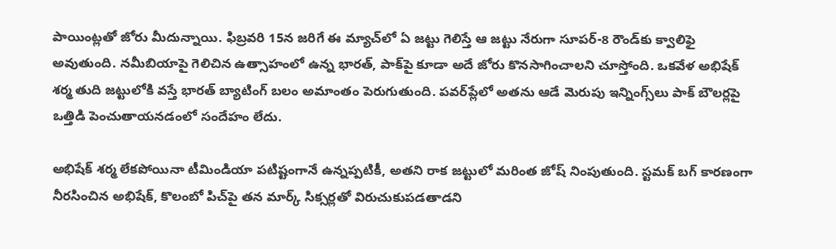పాయింట్లతో జోరు మీదున్నాయి. ఫిబ్రవరి 15న జరిగే ఈ మ్యాచ్‌లో ఏ జట్టు గెలిస్తే ఆ జట్టు నేరుగా సూపర్-8 రౌండ్‌కు క్వాలిఫై అవుతుంది. నమీబియాపై గెలిచిన ఉత్సాహంలో ఉన్న భారత్, పాక్‌పై కూడా అదే జోరు కొనసాగించాలని చూస్తోంది. ఒకవేళ అభిషేక్ శర్మ తుది జట్టులోకి వస్తే భారత్ బ్యాటింగ్ బలం అమాంతం పెరుగుతుంది. పవర్‌ప్లేలో అతను ఆడే మెరుపు ఇన్నింగ్స్‌లు పాక్ బౌలర్లపై ఒత్తిడి పెంచుతాయనడంలో సందేహం లేదు.

అభిషేక్ శర్మ లేకపోయినా టీమిండియా పటిష్టంగానే ఉన్నప్పటికీ, అతని రాక జట్టులో మరింత జోష్ నింపుతుంది. స్టమక్ బగ్ కారణంగా నీరసించిన అభిషేక్, కొలంబో పిచ్‌పై తన మార్క్ సిక్సర్లతో విరుచుకుపడతాడని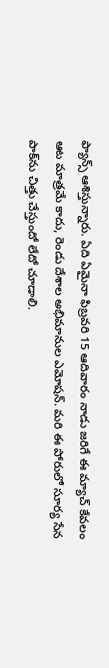ఫ్యాన్స్ ఆశిస్తున్నారు. ఏది ఏమైనా ఫిబ్రవరి 15 ఆదివారం నాడు జరిగే ఈ మ్యాచ్ కేవలం ఆట మాత్రమే కాదు, రెండు దేశాల అభిమానుల ఎమోషన్. మరి ఈ పోరులో సూర్య సేన పాక్‌ను చిత్తు చేస్తుందో లేదో చూడాలి.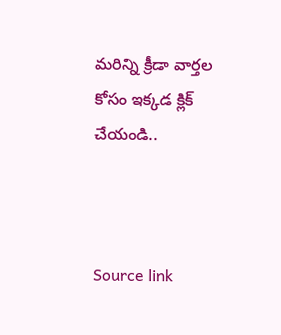మరిన్ని క్రీడా వార్తల కోసం ఇక్కడ క్లిక్ చేయండి..



Source link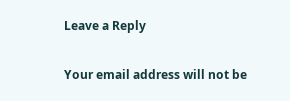Leave a Reply

Your email address will not be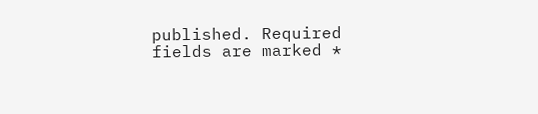published. Required fields are marked *